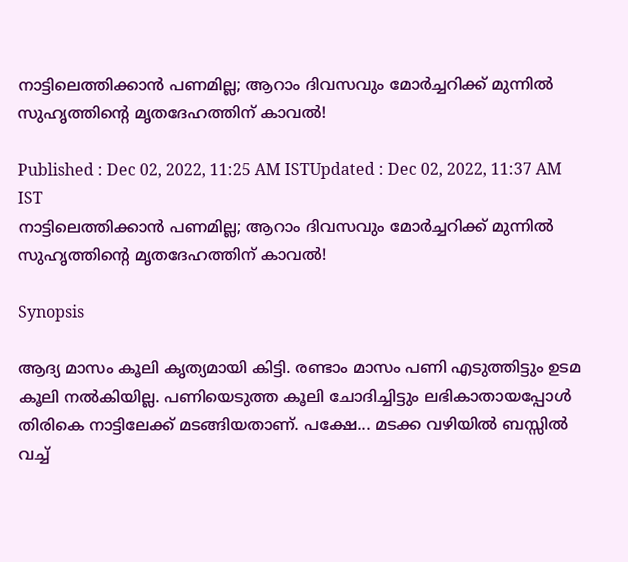നാട്ടിലെത്തിക്കാൻ പണമില്ല; ആറാം ദിവസവും മോര്‍ച്ചറിക്ക് മുന്നില്‍ സുഹൃത്തിന്‍റെ മൃതദേഹത്തിന് കാവല്‍!

Published : Dec 02, 2022, 11:25 AM ISTUpdated : Dec 02, 2022, 11:37 AM IST
നാട്ടിലെത്തിക്കാൻ പണമില്ല; ആറാം ദിവസവും മോര്‍ച്ചറിക്ക് മുന്നില്‍ സുഹൃത്തിന്‍റെ മൃതദേഹത്തിന് കാവല്‍!

Synopsis

ആദ്യ മാസം കൂലി കൃത്യമായി കിട്ടി. രണ്ടാം മാസം പണി എടുത്തിട്ടും ഉടമ കൂലി നൽകിയില്ല. പണിയെടുത്ത കൂലി ചോദിച്ചിട്ടും ലഭികാതായപ്പോള്‍ തിരികെ നാട്ടിലേക്ക് മടങ്ങിയതാണ്. പക്ഷേ... മടക്ക വഴിയില്‍ ബസ്സിൽ വച്ച്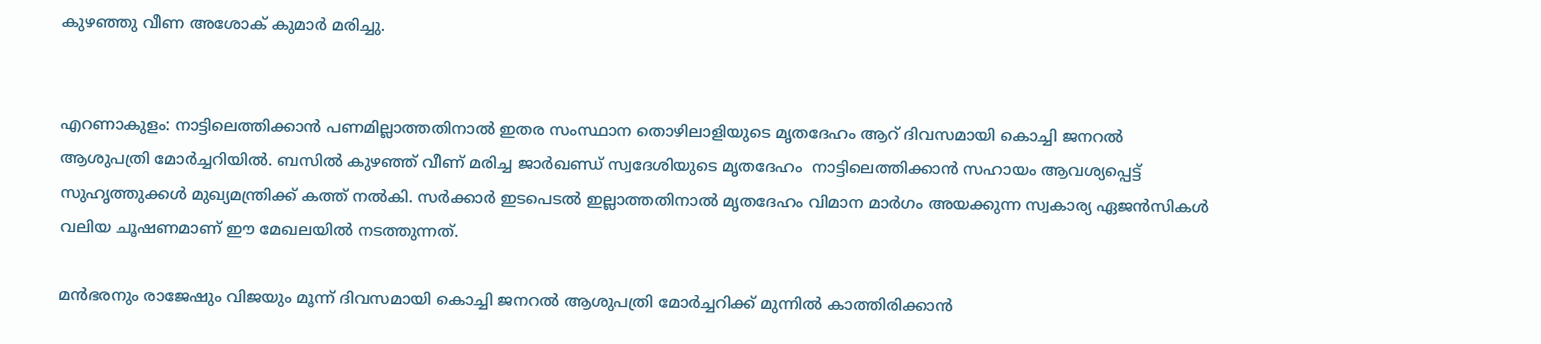കുഴഞ്ഞു വീണ അശോക് കുമാര്‍ മരിച്ചു.


എറണാകുളം: നാട്ടിലെത്തിക്കാൻ പണമില്ലാത്തതിനാൽ ഇതര സംസ്ഥാന തൊഴിലാളിയുടെ മൃതദേഹം ആറ് ദിവസമായി കൊച്ചി ജനറൽ ആശുപത്രി മോർച്ചറിയിൽ. ബസിൽ കുഴഞ്ഞ് വീണ് മരിച്ച ജാർഖണ്ഡ് സ്വദേശിയുടെ മൃതദേഹം  നാട്ടിലെത്തിക്കാൻ സഹായം ആവശ്യപ്പെട്ട് സുഹൃത്തുക്കൾ മുഖ്യമന്ത്രിക്ക് കത്ത് നൽകി. സർക്കാർ ഇടപെടൽ ഇല്ലാത്തതിനാൽ മൃതദേഹം വിമാന മാർഗം അയക്കുന്ന സ്വകാര്യ ഏജൻസികൾ വലിയ ചൂഷണമാണ് ഈ മേഖലയിൽ നടത്തുന്നത്.

മൻഭരനും രാജേഷും വിജയും മൂന്ന് ദിവസമായി കൊച്ചി ജനറൽ ആശുപത്രി മോർച്ചറിക്ക് മുന്നില്‍ കാത്തിരിക്കാന്‍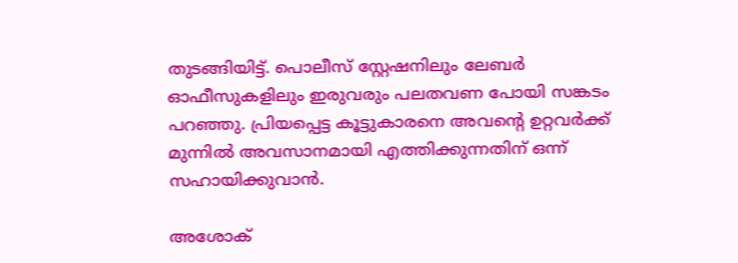തുടങ്ങിയിട്ട്. പൊലീസ് സ്റ്റേഷനിലും ലേബർ ഓഫീസുകളിലും ഇരുവരും പലതവണ പോയി സങ്കടം പറഞ്ഞു. പ്രിയപ്പെട്ട കൂട്ടുകാരനെ അവന്‍റെ ഉറ്റവർക്ക് മുന്നിൽ അവസാനമായി എത്തിക്കുന്നതിന് ഒന്ന് സഹായിക്കുവാൻ.

അശോക്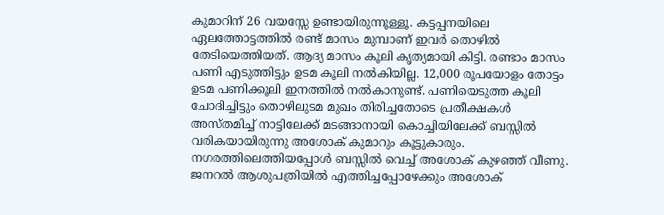കുമാറിന് 26 വയസ്സേ ഉണ്ടായിരുന്നൂള്ളൂ. കട്ടപ്പനയിലെ ഏലത്തോട്ടത്തിൽ രണ്ട് മാസം മുമ്പാണ് ഇവർ തൊഴിൽ തേടിയെത്തിയത്. ആദ്യ മാസം കൂലി കൃത്യമായി കിട്ടി. രണ്ടാം മാസം പണി എടുത്തിട്ടും ഉടമ കൂലി നൽകിയില്ല. 12,000 രൂപയോളം തോട്ടം ഉടമ പണിക്കൂലി ഇനത്തില്‍ നല്‍കാനുണ്ട്. പണിയെടുത്ത കൂലി ചോദിച്ചിട്ടും തൊഴിലുടമ മുഖം തിരിച്ചതോടെ പ്രതീക്ഷകള്‍ അസ്തമിച്ച് നാട്ടിലേക്ക് മടങ്ങാനായി കൊച്ചിയിലേക്ക് ബസ്സിൽ വരികയായിരുന്നു അശോക് കുമാറും കൂട്ടുകാരും. നഗരത്തിലെത്തിയപ്പോൾ ബസ്സിൽ വെച്ച് അശോക് കുഴഞ്ഞ് വീണു. ജനറൽ ആശുപത്രിയില്‍ എത്തിച്ചപ്പോഴേക്കും അശോക്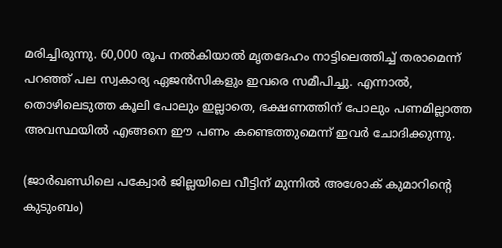മരിച്ചിരുന്നു. 60,000 രൂപ നൽകിയാൽ മൃതദേഹം നാട്ടിലെത്തിച്ച് തരാമെന്ന് പറഞ്ഞ് പല സ്വകാര്യ ഏജൻസികളും ഇവരെ സമീപിച്ചു. എന്നാൽ, തൊഴിലെടുത്ത കൂലി പോലും ഇല്ലാതെ, ഭക്ഷണത്തിന് പോലും പണമില്ലാത്ത അവസ്ഥയിൽ എങ്ങനെ ഈ പണം കണ്ടെത്തുമെന്ന് ഇവർ ചോദിക്കുന്നു.

(ജാർഖണ്ഡിലെ പക്വോർ ജില്ലയിലെ വീട്ടിന് മുന്നില്‍ അശോക് കുമാറിന്‍റെ കുടുംബം)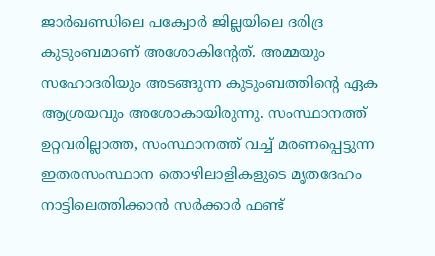ജാർഖണ്ഡിലെ പക്വോർ ജില്ലയിലെ ദരിദ്ര കുടുംബമാണ് അശോകിന്‍റേത്. അമ്മയും സഹോദരിയും അടങ്ങുന്ന കുടുംബത്തിന്‍റെ ഏക ആശ്രയവും അശോകായിരുന്നു. സംസ്ഥാനത്ത് ഉറ്റവരില്ലാത്ത, സംസ്ഥാനത്ത് വച്ച് മരണപ്പെട്ടുന്ന ഇതരസംസ്ഥാന തൊഴിലാളികളുടെ മൃതദേഹം നാട്ടിലെത്തിക്കാൻ സർക്കാർ ഫണ്ട്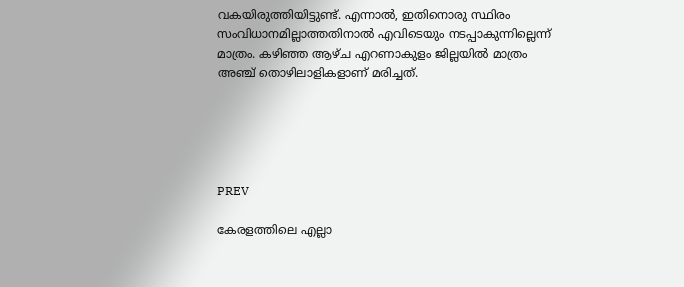വകയിരുത്തിയിട്ടുണ്ട്. എന്നാൽ, ഇതിനൊരു സ്ഥിരം സംവിധാനമില്ലാത്തതിനാൽ എവിടെയും നടപ്പാകുന്നില്ലെന്ന് മാത്രം. കഴിഞ്ഞ ആഴ്ച എറണാകുളം ജില്ലയിൽ മാത്രം അഞ്ച് തൊഴിലാളികളാണ് മരിച്ചത്.





PREV

കേരളത്തിലെ എല്ലാ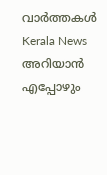വാർത്തകൾ Kerala News അറിയാൻ  എപ്പോഴും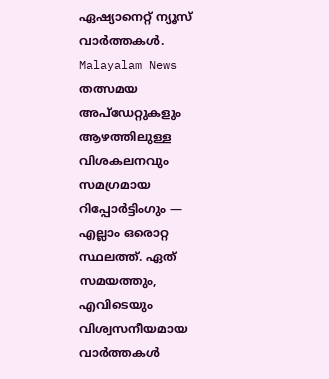ഏഷ്യാനെറ്റ് ന്യൂസ് വാർത്തകൾ.  Malayalam News   തത്സമയ അപ്‌ഡേറ്റുകളും ആഴത്തിലുള്ള വിശകലനവും സമഗ്രമായ റിപ്പോർട്ടിംഗും — എല്ലാം ഒരൊറ്റ സ്ഥലത്ത്. ഏത് സമയത്തും, എവിടെയും വിശ്വസനീയമായ വാർത്തകൾ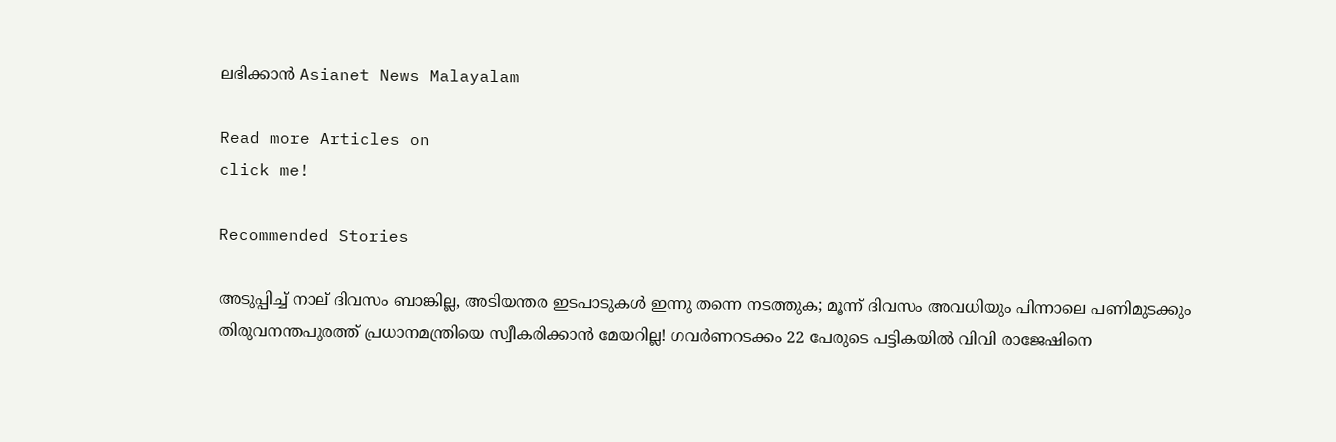ലഭിക്കാൻ Asianet News Malayalam

Read more Articles on
click me!

Recommended Stories

അടുപ്പിച്ച് നാല് ദിവസം ബാങ്കില്ല, അടിയന്തര ഇടപാടുകൾ ഇന്നു തന്നെ നടത്തുക; മൂന്ന് ദിവസം അവധിയും പിന്നാലെ പണിമുടക്കും
തിരുവനന്തപുരത്ത് പ്രധാനമന്ത്രിയെ സ്വീകരിക്കാൻ മേയറില്ല! ഗവർണറടക്കം 22 പേരുടെ പട്ടികയിൽ വിവി രാജേഷിനെ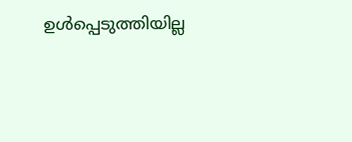ഉൾപ്പെടുത്തിയില്ല